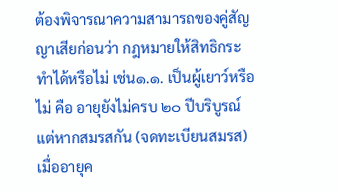ต้องพิจารณาความสามารถของคู่สัญญาเสียก่อนว่า กฎหมายให้สิทธิกระทำได้หรือไม่ เช่น๑.๑. เป็นผู้เยาว์หรือไม่ คือ อายุยังไม่ครบ ๒๐ ปีบริบูรณ์ แต่หากสมรสกัน (จดทะเบียนสมรส)เมื่ออายุค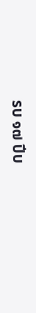รบ ๑๗ ปีบ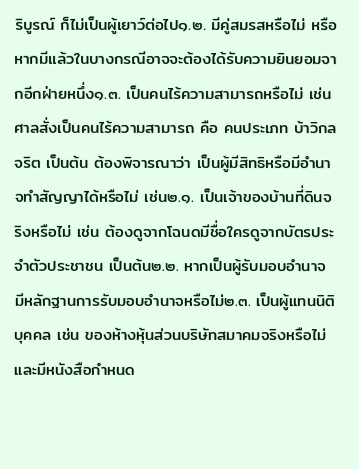ริบูรณ์ ก็ไม่เป็นผู้เยาว์ต่อไป๑.๒. มีคู่สมรสหรือไม่ หรือหากมีแล้วในบางกรณีอาจจะต้องได้รับความยินยอมจากอีกฝ่ายหนึ่ง๑.๓. เป็นคนไร้ความสามารถหรือไม่ เช่น ศาลสั่งเป็นคนไร้ความสามารถ คือ คนประเภท บ้าวิกลจริต เป็นต้น ต้องพิจารณาว่า เป็นผู้มีสิทธิหรือมีอำนาจทำสัญญาได้หรือไม่ เช่น๒.๑. เป็นเจ้าของบ้านที่ดินจริงหรือไม่ เช่น ต้องดูจากโฉนดมีชื่อใครดูจากบัตรประจำตัวประชาชน เป็นต้น๒.๒. หากเป็นผู้รับมอบอำนาจ มีหลักฐานการรับมอบอำนาจหรือไม่๒.๓. เป็นผู้แทนนิติบุคคล เช่น ของห้างหุ้นส่วนบริษัทสมาคมจริงหรือไม่ และมีหนังสือกำหนด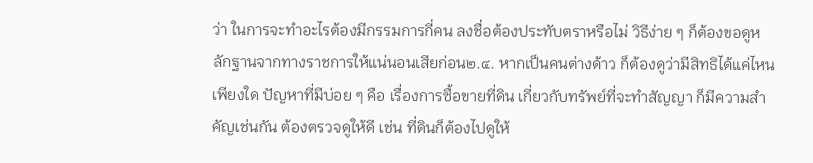ว่า ในการจะทำอะไรต้องมีกรรมการกี่คน ลงชื่อต้องประทับตราหรือไม่ วิธีง่าย ๆ ก็ต้องขอดูหลักฐานจากทางราชการให้แน่นอนเสียก่อน๒.๔. หากเป็นคนต่างด้าว ก็ต้องดูว่ามีสิทธิได้แค่ไหนเพียงใด ปัญหาที่มีบ่อย ๆ คือ เรื่องการซื้อขายที่ดิน เกี่ยวกับทรัพย์ที่จะทำสัญญา ก็มีความสำคัญเช่นกัน ต้องตรวจดูให้ดี เช่น ที่ดินก็ต้องไปดูให้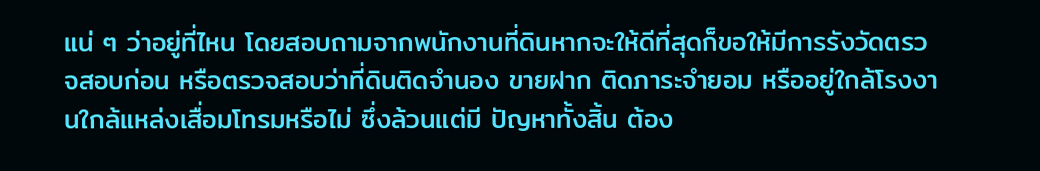แน่ ๆ ว่าอยู่ที่ไหน โดยสอบถามจากพนักงานที่ดินหากจะให้ดีที่สุดก็ขอให้มีการรังวัดตรวจสอบก่อน หรือตรวจสอบว่าที่ดินติดจำนอง ขายฝาก ติดภาระจำยอม หรืออยู่ใกล้โรงงานใกล้แหล่งเสื่อมโทรมหรือไม่ ซึ่งล้วนแต่มี ปัญหาทั้งสิ้น ต้อง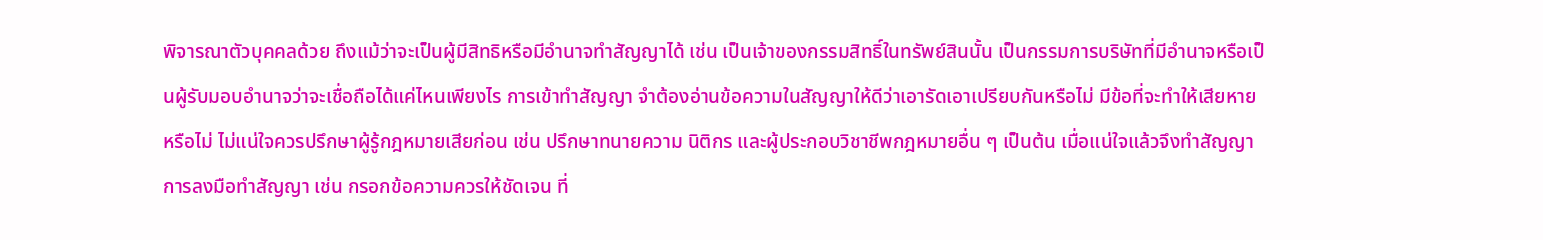พิจารณาตัวบุคคลด้วย ถึงแม้ว่าจะเป็นผู้มีสิทธิหรือมีอำนาจทำสัญญาได้ เช่น เป็นเจ้าของกรรมสิทธิ์ในทรัพย์สินนั้น เป็นกรรมการบริษัทที่มีอำนาจหรือเป็นผู้รับมอบอำนาจว่าจะเชื่อถือได้แค่ไหนเพียงไร การเข้าทำสัญญา จำต้องอ่านข้อความในสัญญาให้ดีว่าเอารัดเอาเปรียบกันหรือไม่ มีข้อที่จะทำให้เสียหาย หรือไม่ ไม่แน่ใจควรปรึกษาผู้รู้กฎหมายเสียก่อน เช่น ปรึกษาทนายความ นิติกร และผู้ประกอบวิชาชีพกฎหมายอื่น ๆ เป็นต้น เมื่อแน่ใจแล้วจึงทำสัญญา การลงมือทำสัญญา เช่น กรอกข้อความควรให้ชัดเจน ที่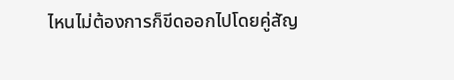ไหนไม่ต้องการก็ขีดออกไปโดยคู่สัญ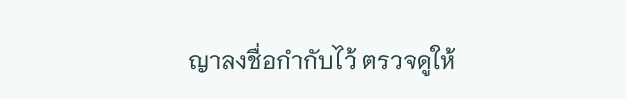ญาลงชื่อกำกับไว้ ตรวจดูให้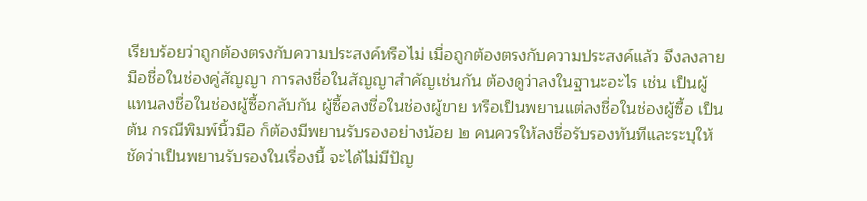เรียบร้อยว่าถูกต้องตรงกับความประสงค์หรือไม่ เมื่อถูกต้องตรงกับความประสงค์แล้ว จึงลงลายมือชื่อในช่องคู่สัญญา การลงชื่อในสัญญาสำคัญเช่นกัน ต้องดูว่าลงในฐานะอะไร เช่น เป็นผู้แทนลงชื่อในช่องผู้ซื้อกลับกัน ผู้ซื้อลงชื่อในช่องผู้ขาย หรือเป็นพยานแต่ลงชื่อในช่องผู้ซื้อ เป็นต้น กรณีพิมพ์นิ้วมือ ก็ต้องมีพยานรับรองอย่างน้อย ๒ คนควรให้ลงชื่อรับรองทันทีและระบุให้ชัดว่าเป็นพยานรับรองในเรื่องนี้ จะได้ไม่มีปัญ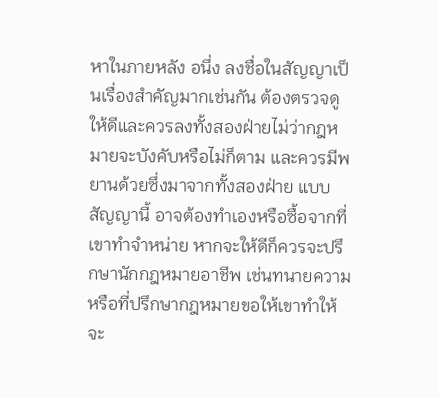หาในภายหลัง อนึ่ง ลงชื่อในสัญญาเป็นเรื่องสำคัญมากเช่นกัน ต้องตรวจดูให้ดีและควรลงทั้งสองฝ่ายไม่ว่ากฎหมายจะบังคับหรือไม่ก็ตาม และควรมีพยานด้วยซึ่งมาจากทั้งสองฝ่าย แบบสัญญานี้ อาจต้องทำเองหรือซื้อจากที่เขาทำจำหน่าย หากจะให้ดีก็ควรจะปรึกษานักกฎหมายอาชีพ เช่นทนายความ หรือที่ปรึกษากฎหมายขอให้เขาทำให้จะ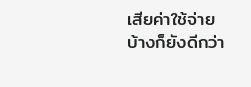เสียค่าใช้จ่ายบ้างก็ยังดีกว่า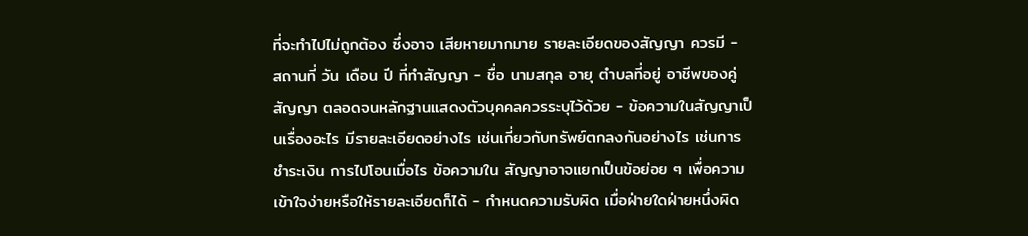ที่จะทำไปไม่ถูกต้อง ซึ่งอาจ เสียหายมากมาย รายละเอียดของสัญญา ควรมี - สถานที่ วัน เดือน ปี ที่ทำสัญญา - ชื่อ นามสกุล อายุ ตำบลที่อยู่ อาชีพของคู่สัญญา ตลอดจนหลักฐานแสดงตัวบุคคลควรระบุไว้ด้วย - ข้อความในสัญญาเป็นเรื่องอะไร มีรายละเอียดอย่างไร เช่นเกี่ยวกับทรัพย์ตกลงกันอย่างไร เช่นการชำระเงิน การไปโอนเมื่อไร ข้อความใน สัญญาอาจแยกเป็นข้อย่อย ๆ เพื่อความเข้าใจง่ายหรือให้รายละเอียดก็ได้ - กำหนดความรับผิด เมื่อฝ่ายใดฝ่ายหนึ่งผิด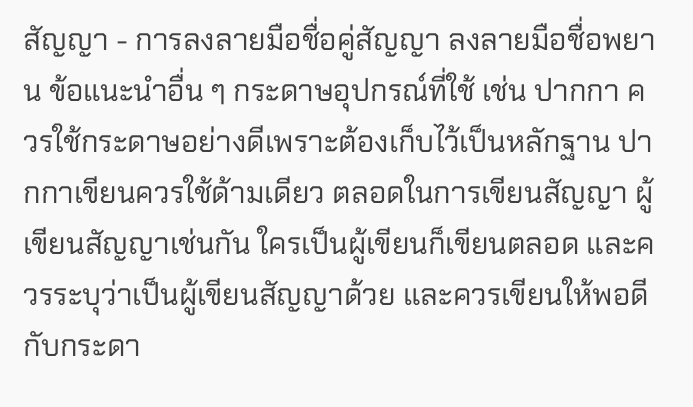สัญญา - การลงลายมือชื่อคู่สัญญา ลงลายมือชื่อพยาน ข้อแนะนำอื่น ๆ กระดาษอุปกรณ์ที่ใช้ เช่น ปากกา ควรใช้กระดาษอย่างดีเพราะต้องเก็บไว้เป็นหลักฐาน ปากกาเขียนควรใช้ด้ามเดียว ตลอดในการเขียนสัญญา ผู้เขียนสัญญาเช่นกัน ใครเป็นผู้เขียนก็เขียนตลอด และควรระบุว่าเป็นผู้เขียนสัญญาด้วย และควรเขียนให้พอดีกับกระดา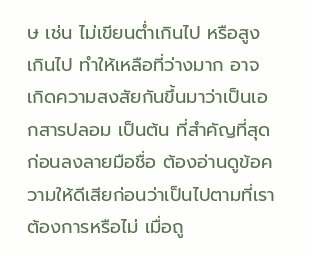ษ เช่น ไม่เขียนต่ำเกินไป หรือสูงเกินไป ทำให้เหลือที่ว่างมาก อาจเกิดความสงสัยกันขึ้นมาว่าเป็นเอกสารปลอม เป็นต้น ที่สำคัญที่สุด ก่อนลงลายมือชื่อ ต้องอ่านดูข้อความให้ดีเสียก่อนว่าเป็นไปตามที่เราต้องการหรือไม่ เมื่อถู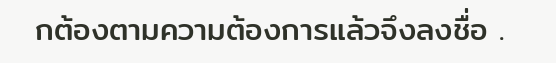กต้องตามความต้องการแล้วจึงลงชื่อ .